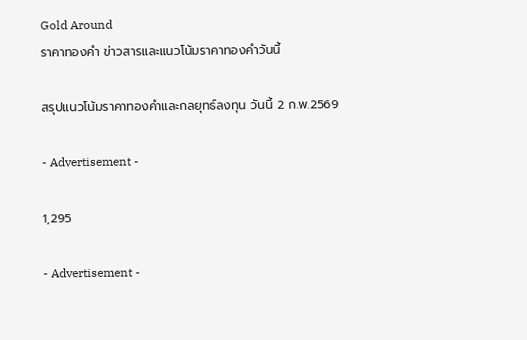Gold Around
ราคาทองคำ ข่าวสารและแนวโน้มราคาทองคำวันนี้

สรุปแนวโน้มราคาทองคำและกลยุทธ์ลงทุน วันนี้ 2 ก.พ.2569

- Advertisement -

1,295

- Advertisement -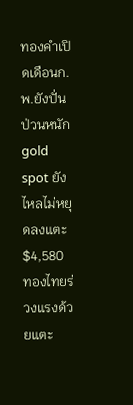ทองคำเปิดเดือนก.พ.ยังปั่นป่วนหนัก gold spot ยังไหลไม่หยุดลงแตะ $4,580 ทองไทยร่วงแรงด้วยแตะ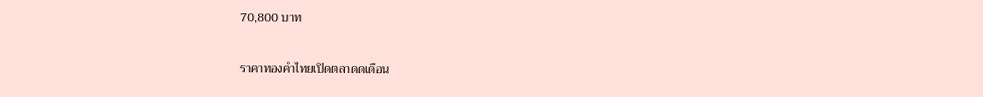70,800 บาท

ราคาทองคำไทยเปิดตลาดดเดือน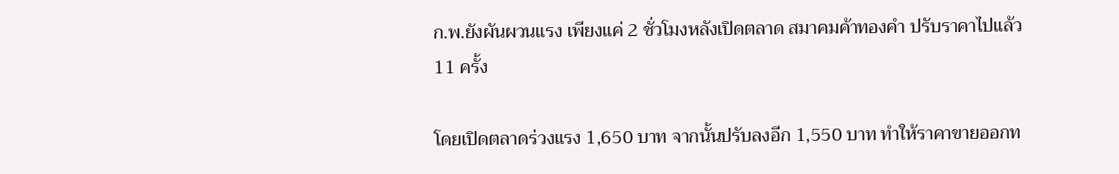ก.พ.ยังผันผวนแรง เพียงแค่ 2 ชั่วโมงหลังเปิดตลาด สมาคมค้าทองคำ ปรับราคาไปแล้ว 11 ครั้ง

โดยเปิดตลาดร่วงแรง 1,650 บาท จากนั้นปรับลงอีก 1,550 บาท ทำให้ราคาขายออกท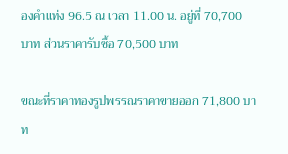องคำแท่ง 96.5 ณ เวลา 11.00 น. อยู่ที่ 70,700 บาท ส่วนราคารับซื้อ 70,500 บาท

ขณะที่ราคาทองรูปพรรณราคาขายออก 71,800 บาท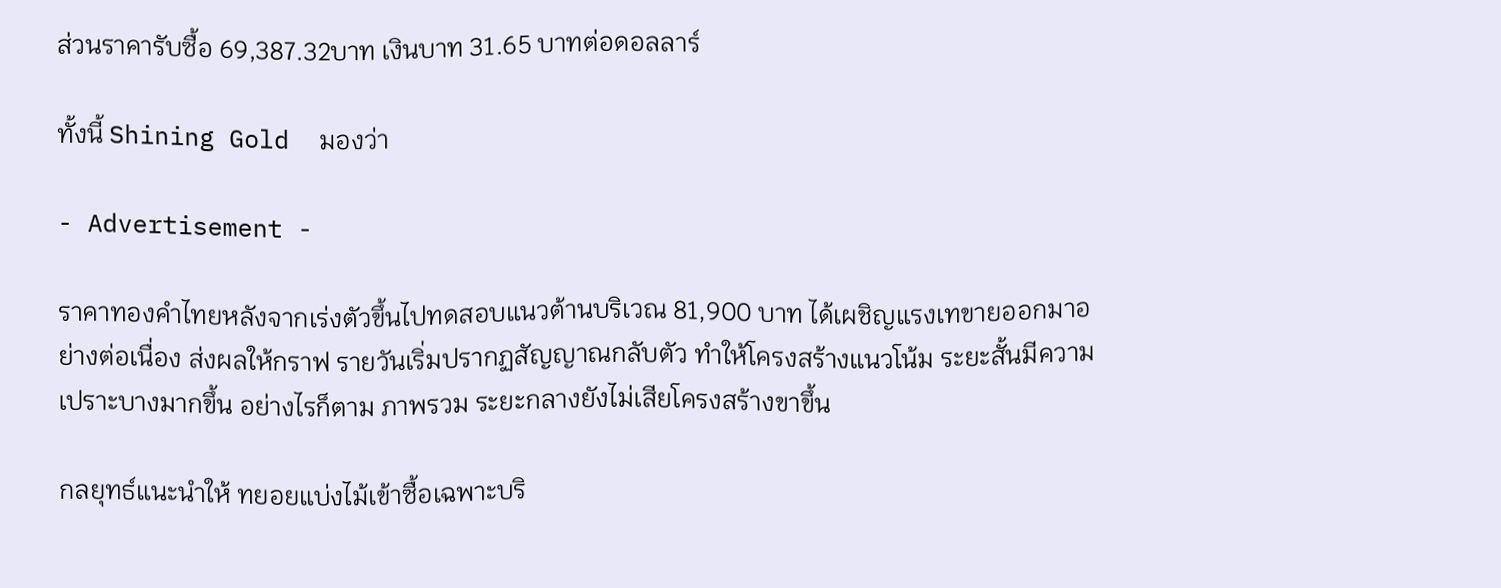ส่วนราคารับซื้อ 69,387.32บาท เงินบาท 31.65 บาทต่อดอลลาร์

ทั้งนี้ Shining Gold  มองว่า

- Advertisement -

ราคาทองคำไทยหลังจากเร่งตัวขึ้นไปทดสอบแนวต้านบริเวณ 81,900 บาท ได้เผชิญแรงเทขายออกมาอย่างต่อเนื่อง ส่งผลให้กราฟ รายวันเริ่มปรากฏสัญญาณกลับตัว ทำให้โครงสร้างแนวโน้ม ระยะสั้นมีความเปราะบางมากขึ้น อย่างไรก็ตาม ภาพรวม ระยะกลางยังไม่เสียโครงสร้างขาขึ้น

กลยุทธ์แนะนำให้ ทยอยแบ่งไม้เข้าซื้อเฉพาะบริ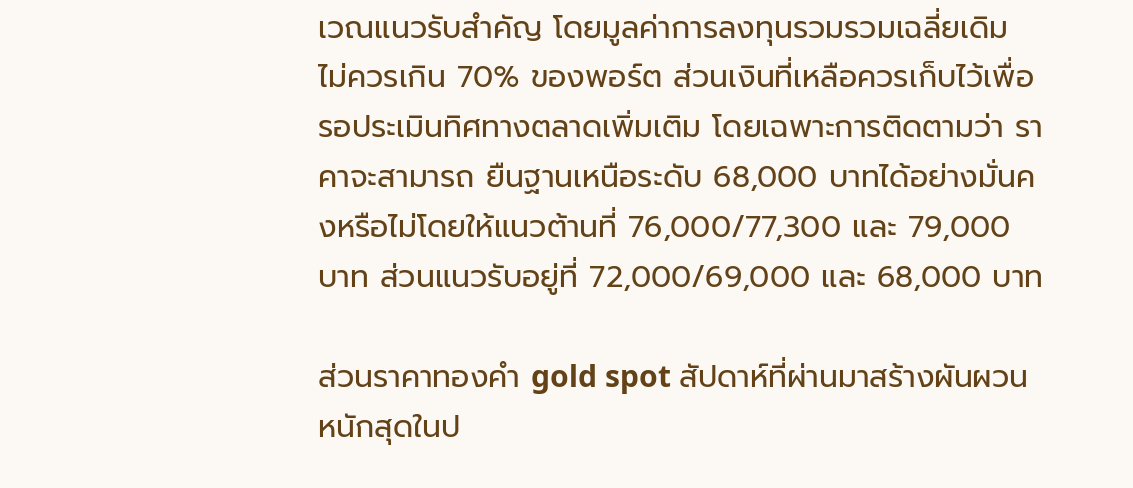เวณแนวรับสำคัญ โดยมูลค่าการลงทุนรวมรวมเฉลี่ยเดิม ไม่ควรเกิน 70% ของพอร์ต ส่วนเงินที่เหลือควรเก็บไว้เพื่อ รอประเมินทิศทางตลาดเพิ่มเติม โดยเฉพาะการติดตามว่า ราคาจะสามารถ ยืนฐานเหนือระดับ 68,000 บาทได้อย่างมั่นคงหรือไม่โดยให้แนวต้านที่ 76,000/77,300 และ 79,000 บาท ส่วนแนวรับอยู่ที่ 72,000/69,000 และ 68,000 บาท

ส่วนราคาทองคำ gold spot สัปดาห์ที่ผ่านมาสร้างผันผวนหนักสุดในป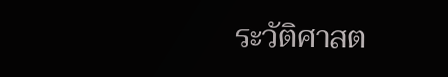ระวัติศาสต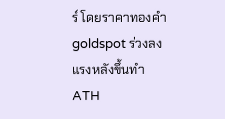ร์ โดยราคาทองคำ goldspot ร่วงลงแรงหลังขึ้นทำ ATH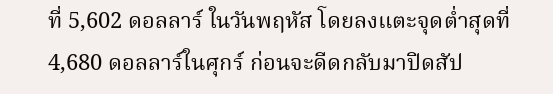ที่ 5,602 ดอลลาร์ ในวันพฤหัส โดยลงแตะจุดต่ำสุดที่ 4,680 ดอลลาร์ในศุกร์ ก่อนจะดีดกลับมาปิดสัป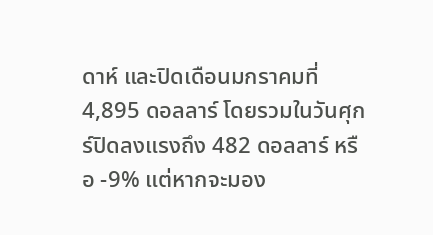ดาห์ และปิดเดือนมกราคมที่ 4,895 ดอลลาร์ โดยรวมในวันศุกร์ปิดลงแรงถึง 482 ดอลลาร์ หรือ -9% แต่หากจะมอง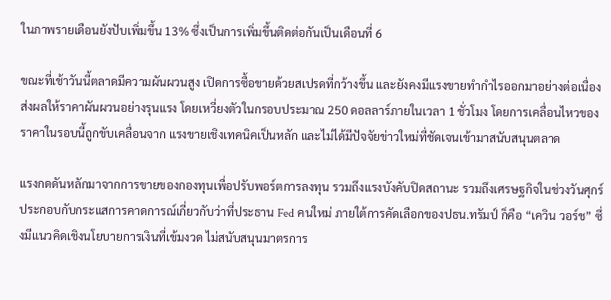ในภาพรายเดือนยังปับเพิ่มขึ้น 13% ซึ่งเป็นการเพิ่มขึ้นติดต่อกันเป็นเดือนที่ 6

ขณะที่เช้าวันนี้ตลาดมีความผันผวนสูง เปิดการซื้อขายด้วยสเปรดที่กว้างขึ้น และยังคงมีแรงขายทํากําไรออกมาอย่างต่อเนื่อง ส่งผลให้ราคาผันผวนอย่างรุนแรง โดยเหวี่ยงตัวในกรอบประมาณ 250 ดอลลาร์ภายในเวลา 1 ชั่วโมง โดยการเคลื่อนไหวของราคาในรอบนี้ถูกขับเคลื่อนจาก แรงขายเชิงเทคนิคเป็นหลัก และไม่ได้มีปัจจัยข่าวใหม่ที่ชัดเจนเข้ามาสนับสนุนตลาด

แรงกดดันหลักมาจากการขายของกองทุนเพื่อปรับพอร์ตการลงทุน รวมถึงแรงบังคับปิดสถานะ รวมถึงเศรษฐกิจในช่วงวันศุกร์ ประกอบกับกระแสการคาดการณ์เกี่ยวกับว่าที่ประธาน Fed คนใหม่ ภายใต้การคัดเลือกของปธน.ทรัมป์ ก็คือ “เควิน วอร์ช” ซึ่งมีแนวคิดเชิงนโยบายการเงินที่เข้มงวด ไม่สนับสนุนมาตรการ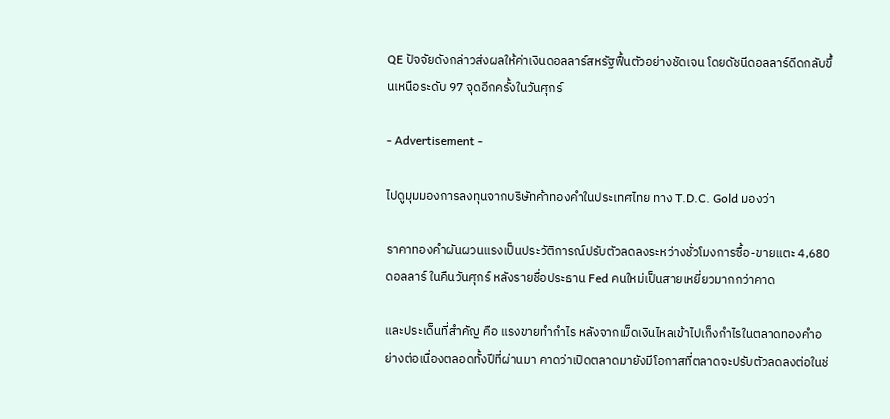QE ปัจจัยดังกล่าวส่งผลให้ค่าเงินดอลลาร์สหรัฐฟื้นตัวอย่างชัดเจน โดยดัชนีดอลลาร์ดีดกลับขึ้นเหนือระดับ 97 จุดอีกครั้งในวันศุกร์

- Advertisement -

ไปดูมุมมองการลงทุนจากบริษัทค้าทองคำในประเทศไทย ทาง T.D.C. Gold มองว่า

ราคาทองคำผันผวนแรงเป็นประวัติการณ์ปรับตัวลดลงระหว่างชั่วโมงการซื้อ-ขายแตะ 4,680 ดอลลาร์ ในคืนวันศุกร์ หลังรายชื่อประธาน Fed คนใหม่เป็นสายเหยี่ยวมากกว่าคาด

และประเด็นที่สำคัญ คือ แรงขายทำกำไร หลังจากเม็ดเงินไหลเข้าไปเก็งกำไรในตลาดทองคำอย่างต่อเนื่องตลอดทั้งปีที่ผ่านมา คาดว่าเปิดตลาดมายังมีโอกาสที่ตลาดจะปรับตัวลดลงต่อในช่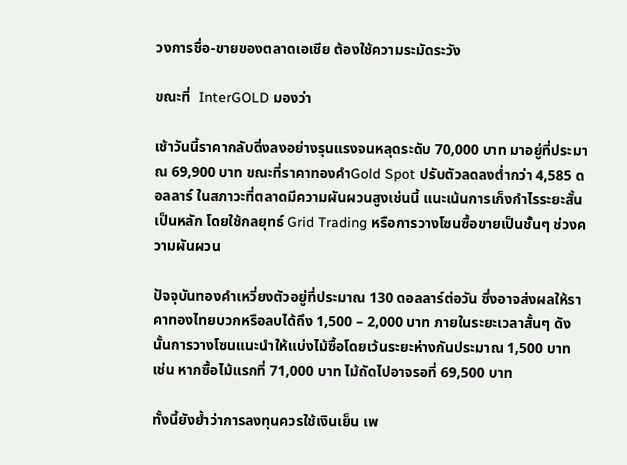วงการชื่อ-ขายของตลาดเอเชีย ต้องใช้ความระมัดระวัง

ขณะที่  InterGOLD มองว่า

เช้าวันนี้ราคากลับดิ่งลงอย่างรุนแรงจนหลุดระดับ 70,000 บาท มาอยู่ที่ประมาณ 69,900 บาท ขณะที่ราคาทองคำGold Spot ปรับตัวลดลงต่ำกว่า 4,585 ดอลลาร์ ในสภาวะที่ตลาดมีความผันผวนสูงเช่นนี้ แนะเน้นการเก็งกำไรระยะสั้น เป็นหลัก โดยใช้กลยุทธ์ Grid Trading หรือการวางโซนซื้อขายเป็นชั้นๆ ช่วงความผันผวน

ปัจจุบันทองคำเหวี่ยงตัวอยู่ที่ประมาณ 130 ดอลลาร์ต่อวัน ซึ่งอาจส่งผลให้ราคาทองไทยบวกหรือลบได้ถึง 1,500 – 2,000 บาท ภายในระยะเวลาสั้นๆ ดังนั้นการวางโซนแนะนำให้แบ่งไม้ซื้อโดยเว้นระยะห่างกันประมาณ 1,500 บาท เช่น หากซื้อไม้แรกที่ 71,000 บาท ไม้ถัดไปอาจรอที่ 69,500 บาท

ทั้งนี้ยังย้ำว่าการลงทุนควรใช้เงินเย็น เพ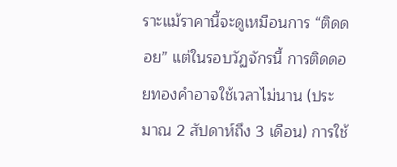ราะแม้ราคานี้จะดูเหมือนการ “ติดดอย” แต่ในรอบวัฏจักรนี้ การติดดอยทองคำอาจใช้เวลาไม่นาน (ประมาณ 2 สัปดาห์ถึง 3 เดือน) การใช้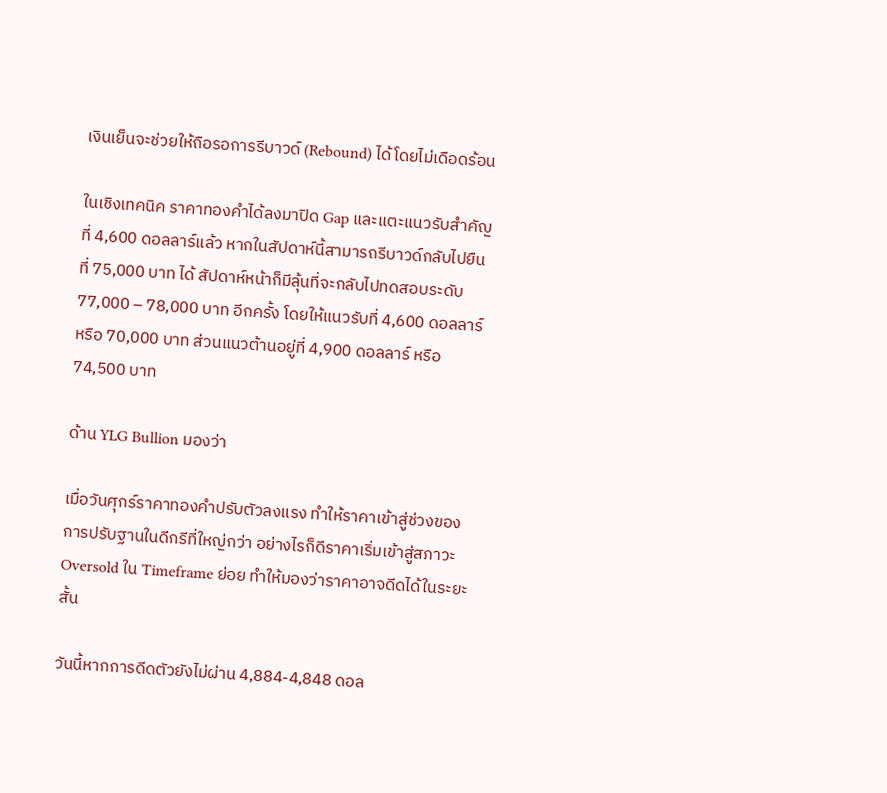เงินเย็นจะช่วยให้ถือรอการรีบาวด์ (Rebound) ได้โดยไม่เดือดร้อน

ในเชิงเทคนิค ราคาทองคำได้ลงมาปิด Gap และแตะแนวรับสำคัญที่ 4,600 ดอลลาร์แล้ว หากในสัปดาห์นี้สามารถรีบาวด์กลับไปยืนที่ 75,000 บาท ได้ สัปดาห์หน้าก็มีลุ้นที่จะกลับไปทดสอบระดับ 77,000 – 78,000 บาท อีกครั้ง โดยให้แนวรับที่ 4,600 ดอลลาร์ หรือ 70,000 บาท ส่วนแนวต้านอยู่ที่ 4,900 ดอลลาร์ หรือ 74,500 บาท

ด้าน YLG Bullion มองว่า

เมื่อวันศุกร์ราคาทองคำปรับตัวลงแรง ทำให้ราคาเข้าสู่ช่วงของการปรับฐานในดีกรีที่ใหญ่กว่า อย่างไรก็ดีราคาเริ่มเข้าสู่สภาวะ Oversold ใน Timeframe ย่อย ทำให้มองว่าราคาอาจดีดได้ในระยะสั้น

วันนี้หากการดีดตัวยังไม่ผ่าน 4,884-4,848 ดอล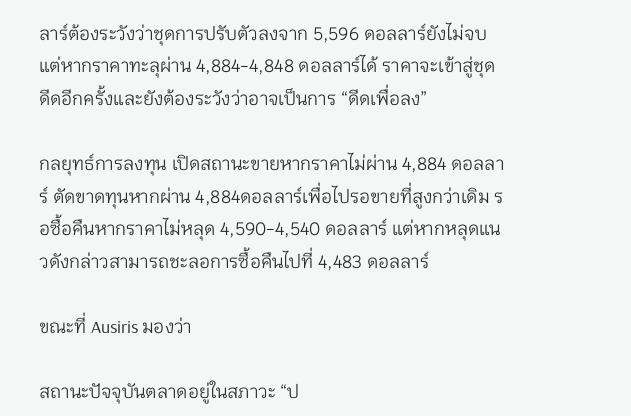ลาร์ต้องระวังว่าชุดการปรับตัวลงจาก 5,596 ดอลลาร์ยังไม่จบ แต่หากราคาทะลุผ่าน 4,884-4,848 ดอลลาร์ได้ ราคาจะเข้าสู่ชุดดีดอีกครั้งและยังต้องระวังว่าอาจเป็นการ “ดีดเพื่อลง”

กลยุทธ์การลงทุน เปิดสถานะขายหากราคาไม่ผ่าน 4,884 ดอลลาร์ ตัดขาดทุนหากผ่าน 4,884ดอลลาร์เพื่อไปรอขายที่สูงกว่าเดิม รอซื้อคืนหากราคาไม่หลุด 4,590-4,540 ดอลลาร์ แต่หากหลุดแนวดังกล่าวสามารถชะลอการซื้อคืนไปที่ 4,483 ดอลลาร์

ขณะที่ Ausiris มองว่า

สถานะปัจจุบันตลาดอยู่ในสภาวะ “ป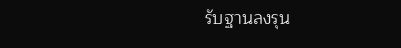รับฐานลงรุน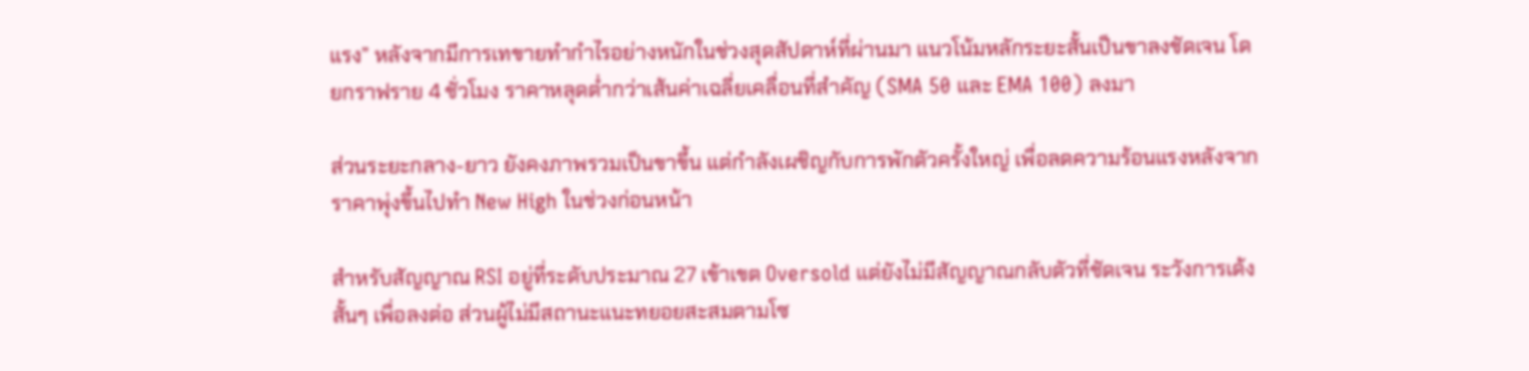แรง” หลังจากมีการเทขายทำกำไรอย่างหนักในช่วงสุดสัปดาห์ที่ผ่านมา แนวโน้มหลักระยะสั้นเป็นขาลงชัดเจน โดยกราฟราย 4 ชั่วโมง ราคาหลุดต่ำกว่าเส้นค่าเฉลี่ยเคลื่อนที่สำคัญ (SMA 50 และ EMA 100) ลงมา

ส่วนระยะกลาง-ยาว ยังคงภาพรวมเป็นขาขึ้น แต่กำลังเผชิญกับการพักตัวครั้งใหญ่ เพื่อลดความร้อนแรงหลังจากราคาพุ่งขึ้นไปทำ New High ในช่วงก่อนหน้า

สำหรับสัญญาณ RSI อยู่ที่ระดับประมาณ 27 เข้าเขต Oversold แต่ยังไม่มีสัญญาณกลับตัวที่ชัดเจน ระวังการเด้งสั้นๆ เพื่อลงต่อ ส่วนผู้ไม่มีสถานะแนะทยอยสะสมตามโซ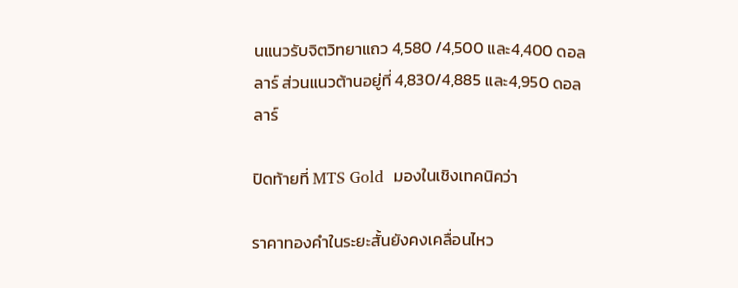นแนวรับจิตวิทยาแถว 4,580 /4,500 และ4,400 ดอลลาร์ ส่วนแนวต้านอยู่ที่ 4,830/4,885 และ4,950 ดอลลาร์

ปิดท้ายที่ MTS Gold  มองในเชิงเทคนิคว่า

ราคาทองคําในระยะสั้นยังคงเคลื่อนไหว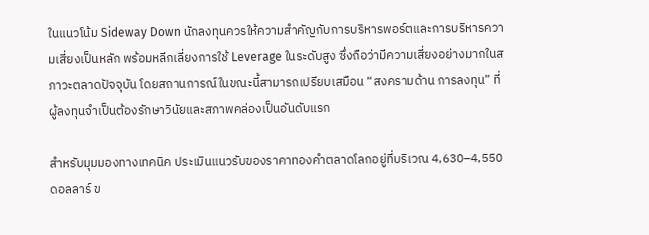ในแนวโน้ม Sideway Down นักลงทุนควรให้ความสําคัญกับการบริหารพอร์ตและการบริหารความเสี่ยงเป็นหลัก พร้อมหลีกเลี่ยงการใช้ Leverage ในระดับสูง ซึ่งถือว่ามีความเสี่ยงอย่างมากในสภาวะตลาดปัจจุบัน โดยสถานการณ์ในขณะนี้สามารถเปรียบเสมือน “สงครามด้าน การลงทุน” ที่ผู้ลงทุนจําเป็นต้องรักษาวินัยและสภาพคล่องเป็นอันดับแรก

สําหรับมุมมองทางเทคนิค ประเมินแนวรับของราคาทองคําตลาดโลกอยู่ที่บริเวณ 4,630–4,550 ดอลลาร์ ข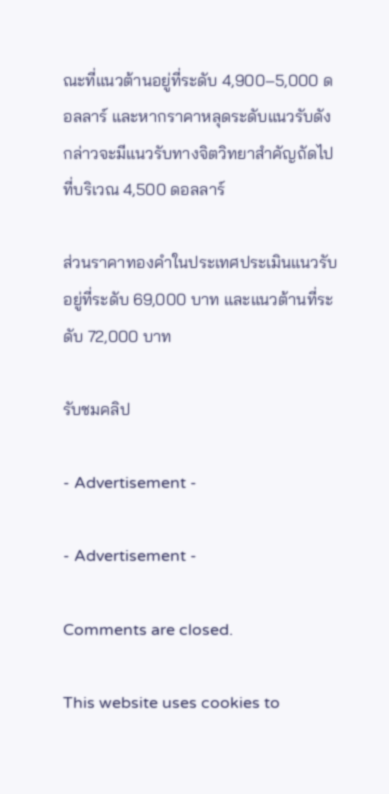ณะที่แนวต้านอยู่ที่ระดับ 4,900–5,000 ดอลลาร์ และหากราคาหลุดระดับแนวรับดังกล่าวจะมีแนวรับทางจิตวิทยาสําคัญถัดไปที่บริเวณ 4,500 ดอลลาร์

ส่วนราคาทองคําในประเทศประเมินแนวรับอยู่ที่ระดับ 69,000 บาท และแนวต้านที่ระดับ 72,000 บาท

รับชมคลิป

- Advertisement -

- Advertisement -

Comments are closed.

This website uses cookies to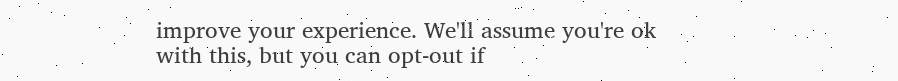improve your experience. We'll assume you're ok with this, but you can opt-out if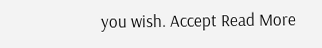you wish. Accept Read More